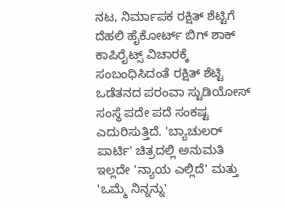ನಟ, ನಿರ್ಮಾಪಕ ರಕ್ಷಿತ್ ಶೆಟ್ಟಿಗೆ ದೆಹಲಿ ಹೈಕೋರ್ಟ್ ಬಿಗ್ ಶಾಕ್
ಕಾಪಿರೈಟ್ಸ್ ವಿಚಾರಕ್ಕೆ ಸಂಬಂಧಿಸಿದಂತೆ ರಕ್ಷಿತ್ ಶೆಟ್ಟಿ ಒಡೆತನದ ಪರಂವಾ ಸ್ಟುಡಿಯೋಸ್ ಸಂಸ್ಥೆ ಪದೇ ಪದೆ ಸಂಕಷ್ಟ ಎದುರಿಸುತ್ತಿದೆ. 'ಬ್ಯಾಚುಲರ್ ಪಾರ್ಟಿ' ಚಿತ್ರದಲ್ಲಿ ಅನುಮತಿ ಇಲ್ಲದೇ 'ನ್ಯಾಯ ಎಲ್ಲಿದೆ' ಮತ್ತು 'ಒಮ್ಮೆ ನಿನ್ನನ್ನು'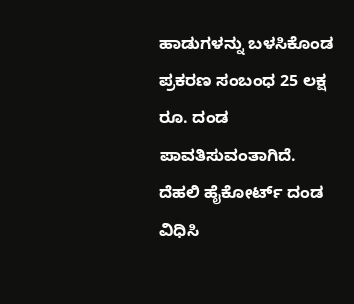ಹಾಡುಗಳನ್ನು ಬಳಸಿಕೊಂಡ ಪ್ರಕರಣ ಸಂಬಂಧ 25 ಲಕ್ಷ ರೂ. ದಂಡ ಪಾವತಿಸುವಂತಾಗಿದೆ. ದೆಹಲಿ ಹೈಕೋರ್ಟ್ ದಂಡ ವಿಧಿಸಿ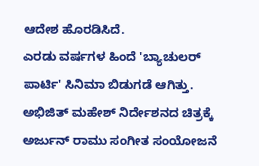ಆದೇಶ ಹೊರಡಿಸಿದೆ.
ಎರಡು ವರ್ಷಗಳ ಹಿಂದೆ 'ಬ್ಯಾಚುಲರ್ ಪಾರ್ಟಿ' ಸಿನಿಮಾ ಬಿಡುಗಡೆ ಆಗಿತ್ತು. ಅಭಿಜಿತ್ ಮಹೇಶ್ ನಿರ್ದೇಶನದ ಚಿತ್ರಕ್ಕೆ ಅರ್ಜುನ್ ರಾಮು ಸಂಗೀತ ಸಂಯೋಜನೆ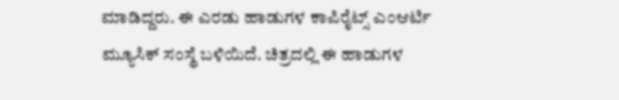ಮಾಡಿದ್ದರು. ಈ ಎರಡು ಹಾಡುಗಳ ಕಾಪಿರೈಟ್ಸ್ ಎಂಆರ್ಟಿ ಮ್ಯೂಸಿಕ್ ಸಂಸ್ಥೆ ಬಳಿಯಿದೆ. ಚಿತ್ರದಲ್ಲಿ ಈ ಹಾಡುಗಳ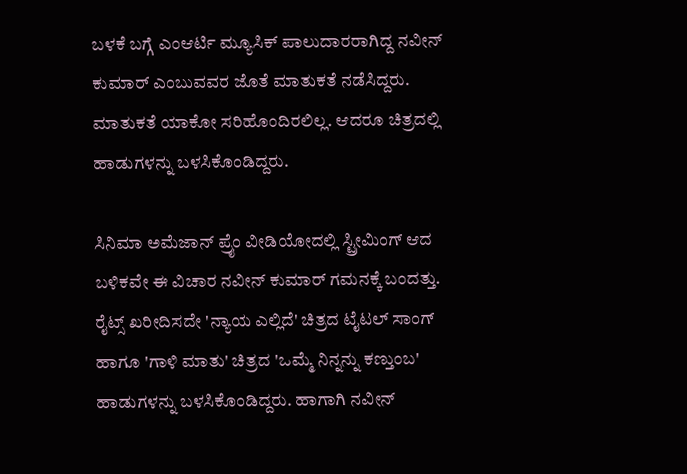ಬಳಕೆ ಬಗ್ಗೆ ಎಂಆರ್ಟಿ ಮ್ಯೂಸಿಕ್ ಪಾಲುದಾರರಾಗಿದ್ದ ನವೀನ್ ಕುಮಾರ್ ಎಂಬುವವರ ಜೊತೆ ಮಾತುಕತೆ ನಡೆಸಿದ್ದರು. ಮಾತುಕತೆ ಯಾಕೋ ಸರಿಹೊಂದಿರಲಿಲ್ಲ. ಆದರೂ ಚಿತ್ರದಲ್ಲಿ ಹಾಡುಗಳನ್ನು ಬಳಸಿಕೊಂಡಿದ್ದರು.

ಸಿನಿಮಾ ಅಮೆಜಾನ್ ಪ್ರೈಂ ವೀಡಿಯೋದಲ್ಲಿ ಸ್ಟ್ರೀಮಿಂಗ್ ಆದ ಬಳಿಕವೇ ಈ ವಿಚಾರ ನವೀನ್ ಕುಮಾರ್ ಗಮನಕ್ಕೆ ಬಂದತ್ತು. ರೈಟ್ಸ್ ಖರೀದಿಸದೇ 'ನ್ಯಾಯ ಎಲ್ಲಿದೆ' ಚಿತ್ರದ ಟೈಟಲ್ ಸಾಂಗ್ ಹಾಗೂ 'ಗಾಳಿ ಮಾತು' ಚಿತ್ರದ 'ಒಮ್ಮೆ ನಿನ್ನನ್ನು ಕಣ್ತುಂಬ' ಹಾಡುಗಳನ್ನು ಬಳಸಿಕೊಂಡಿದ್ದರು. ಹಾಗಾಗಿ ನವೀನ್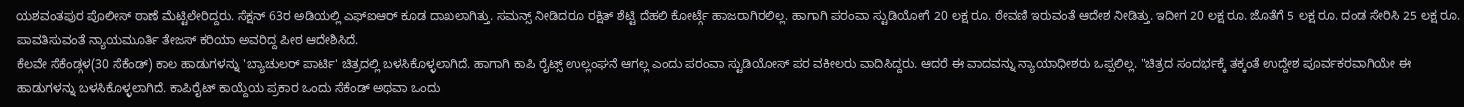ಯಶವಂತಪುರ ಪೊಲೀಸ್ ಠಾಣೆ ಮೆಟ್ಟಿಲೇರಿದ್ದರು. ಸೆಕ್ಷನ್ 63ರ ಅಡಿಯಲ್ಲಿ ಎಫ್ಐಆರ್ ಕೂಡ ದಾಖಲಾಗಿತ್ತು. ಸಮನ್ಸ್ ನೀಡಿದರೂ ರಕ್ಷಿತ್ ಶೆಟ್ಟಿ ದೆಹಲಿ ಕೋರ್ಟ್ಗೆ ಹಾಜರಾಗಿರಲಿಲ್ಲ. ಹಾಗಾಗಿ ಪರಂವಾ ಸ್ಟುಡಿಯೋಗೆ 20 ಲಕ್ಷ ರೂ. ಠೇವಣಿ ಇರುವಂತೆ ಆದೇಶ ನೀಡಿತ್ತು. ಇದೀಗ 20 ಲಕ್ಷ ರೂ. ಜೊತೆಗೆ 5 ಲಕ್ಷ ರೂ. ದಂಡ ಸೇರಿಸಿ 25 ಲಕ್ಷ ರೂ. ಪಾವತಿಸುವಂತೆ ನ್ಯಾಯಮೂರ್ತಿ ತೇಜಸ್ ಕರಿಯಾ ಅವರಿದ್ದ ಪೀಠ ಆದೇಶಿಸಿದೆ.
ಕೆಲವೇ ಸೆಕೆಂಡ್ಗಳ(30 ಸೆಕೆಂಡ್) ಕಾಲ ಹಾಡುಗಳನ್ನು 'ಬ್ಯಾಚುಲರ್ ಪಾರ್ಟಿ' ಚಿತ್ರದಲ್ಲಿ ಬಳಸಿಕೊಳ್ಳಲಾಗಿದೆ. ಹಾಗಾಗಿ ಕಾಪಿ ರೈಟ್ಸ್ ಉಲ್ಲಂಘನೆ ಆಗಲ್ಲ ಎಂದು ಪರಂವಾ ಸ್ಟುಡಿಯೋಸ್ ಪರ ವಕೀಲರು ವಾದಿಸಿದ್ದರು. ಆದರೆ ಈ ವಾದವನ್ನು ನ್ಯಾಯಾಧೀಶರು ಒಪ್ಪಲಿಲ್ಲ. "ಚಿತ್ರದ ಸಂದರ್ಭಕ್ಕೆ ತಕ್ಕಂತೆ ಉದ್ದೇಶ ಪೂರ್ವಕರವಾಗಿಯೇ ಈ ಹಾಡುಗಳನ್ನು ಬಳಸಿಕೊಳ್ಳಲಾಗಿದೆ. ಕಾಪಿರೈಟ್ ಕಾಯ್ದೆಯ ಪ್ರಕಾರ ಒಂದು ಸೆಕೆಂಡ್ ಅಥವಾ ಒಂದು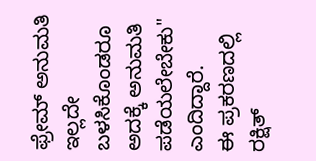ಫ್ರೇಮ್ ಅನುಮತಿ ಇಲ್ಲದೇ ಬಳಸಿಕೊಂಡರೂ ಅದಕ್ಕೆ ಅನುಮತಿ ಪಡೆಯಲೇಬೇಕು" ಎಂದಿದ್ದಾರೆ.
ಈ ಪ್ರಕರಣದಲ್ಲಿ ರಕ್ಷಿತ್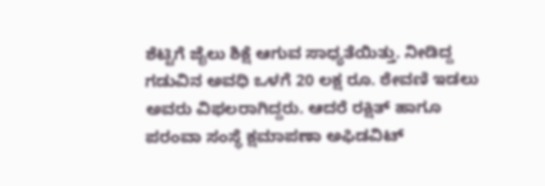ಶೆಟ್ಟಿಗೆ ಜೈಲು ಶಿಕ್ಷೆ ಆಗುವ ಸಾಧ್ಯತೆಯಿತ್ತು. ನೀಡಿದ್ದ ಗಡುವಿನ ಅವಧಿ ಒಳಗೆ 20 ಲಕ್ಷ ರೂ. ಠೇವಣಿ ಇಡಲು ಅವರು ವಿಫಲರಾಗಿದ್ದರು. ಆದರೆ ರಕ್ಷಿತ್ ಹಾಗೂ ಪರಂವಾ ಸಂಸ್ಥೆ ಕ್ಷಮಾಪಣಾ ಅಫಿಡವಿಟ್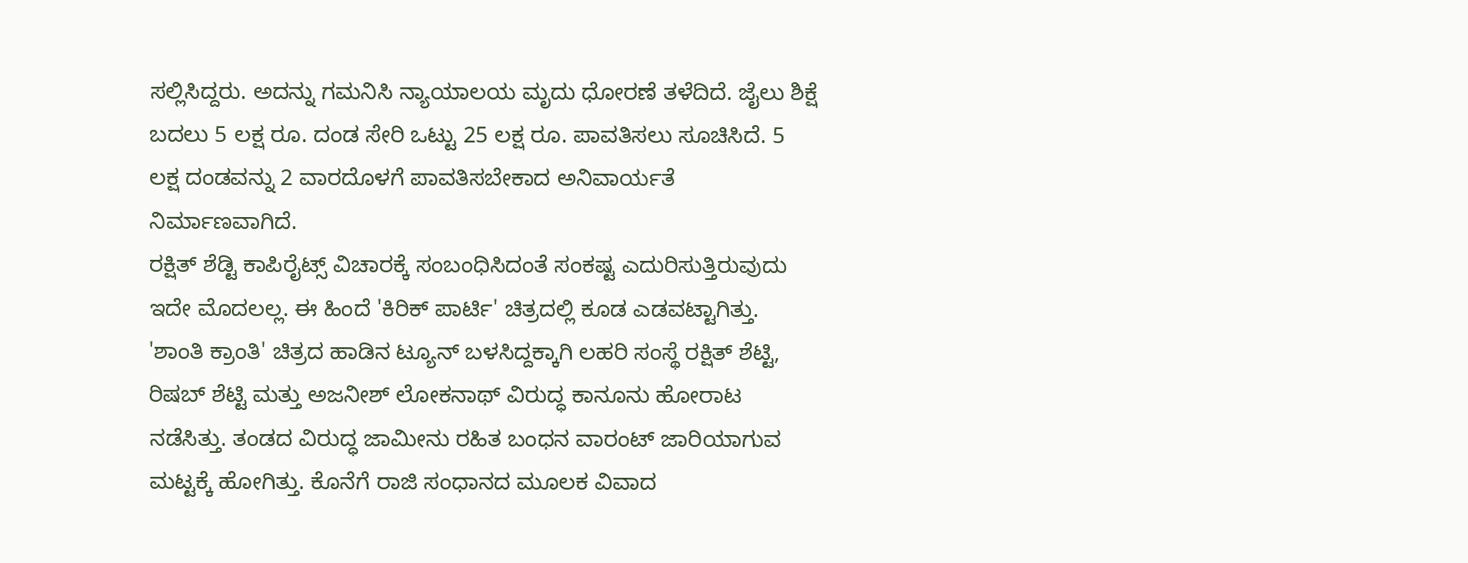ಸಲ್ಲಿಸಿದ್ದರು. ಅದನ್ನು ಗಮನಿಸಿ ನ್ಯಾಯಾಲಯ ಮೃದು ಧೋರಣೆ ತಳೆದಿದೆ. ಜೈಲು ಶಿಕ್ಷೆ ಬದಲು 5 ಲಕ್ಷ ರೂ. ದಂಡ ಸೇರಿ ಒಟ್ಟು 25 ಲಕ್ಷ ರೂ. ಪಾವತಿಸಲು ಸೂಚಿಸಿದೆ. 5 ಲಕ್ಷ ದಂಡವನ್ನು 2 ವಾರದೊಳಗೆ ಪಾವತಿಸಬೇಕಾದ ಅನಿವಾರ್ಯತೆ ನಿರ್ಮಾಣವಾಗಿದೆ.
ರಕ್ಷಿತ್ ಶೆಡ್ಟಿ ಕಾಪಿರೈಟ್ಸ್ ವಿಚಾರಕ್ಕೆ ಸಂಬಂಧಿಸಿದಂತೆ ಸಂಕಷ್ಟ ಎದುರಿಸುತ್ತಿರುವುದು ಇದೇ ಮೊದಲಲ್ಲ. ಈ ಹಿಂದೆ 'ಕಿರಿಕ್ ಪಾರ್ಟಿ' ಚಿತ್ರದಲ್ಲಿ ಕೂಡ ಎಡವಟ್ಟಾಗಿತ್ತು. 'ಶಾಂತಿ ಕ್ರಾಂತಿ' ಚಿತ್ರದ ಹಾಡಿನ ಟ್ಯೂನ್ ಬಳಸಿದ್ದಕ್ಕಾಗಿ ಲಹರಿ ಸಂಸ್ಥೆ ರಕ್ಷಿತ್ ಶೆಟ್ಟಿ, ರಿಷಬ್ ಶೆಟ್ಟಿ ಮತ್ತು ಅಜನೀಶ್ ಲೋಕನಾಥ್ ವಿರುದ್ಧ ಕಾನೂನು ಹೋರಾಟ ನಡೆಸಿತ್ತು. ತಂಡದ ವಿರುದ್ಧ ಜಾಮೀನು ರಹಿತ ಬಂಧನ ವಾರಂಟ್ ಜಾರಿಯಾಗುವ ಮಟ್ಟಕ್ಕೆ ಹೋಗಿತ್ತು. ಕೊನೆಗೆ ರಾಜಿ ಸಂಧಾನದ ಮೂಲಕ ವಿವಾದ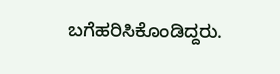ಬಗೆಹರಿಸಿಕೊಂಡಿದ್ದರು.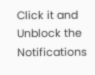Click it and Unblock the Notifications